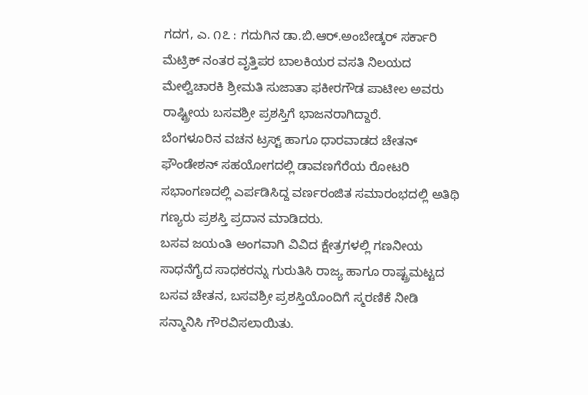ಗದಗ, ಎ. ೧೭ : ಗದುಗಿನ ಡಾ.ಬಿ.ಆರ್.ಅಂಬೇಡ್ಕರ್ ಸರ್ಕಾರಿ ಮೆಟ್ರಿಕ್ ನಂತರ ವೃತ್ತಿಪರ ಬಾಲಕಿಯರ ವಸತಿ ನಿಲಯದ ಮೇಲ್ವಿಚಾರಕಿ ಶ್ರೀಮತಿ ಸುಜಾತಾ ಫಕೀರಗೌಡ ಪಾಟೀಲ ಅವರು ರಾಷ್ಟ್ರೀಯ ಬಸವಶ್ರೀ ಪ್ರಶಸ್ತಿಗೆ ಭಾಜನರಾಗಿದ್ದಾರೆ.
ಬೆಂಗಳೂರಿನ ವಚನ ಟ್ರಸ್ಟ್ ಹಾಗೂ ಧಾರವಾಡದ ಚೇತನ್ ಫೌಂಡೇಶನ್ ಸಹಯೋಗದಲ್ಲಿ ಡಾವಣಗೆರೆಯ ರೋಟರಿ ಸಭಾಂಗಣದಲ್ಲಿ ಎರ್ಪಡಿಸಿದ್ದ ವರ್ಣರಂಜಿತ ಸಮಾರಂಭದಲ್ಲಿ ಅತಿಥಿ ಗಣ್ಯರು ಪ್ರಶಸ್ತಿ ಪ್ರದಾನ ಮಾಡಿದರು.
ಬಸವ ಜಯಂತಿ ಅಂಗವಾಗಿ ವಿವಿದ ಕ್ಷೇತ್ರಗಳಲ್ಲಿ ಗಣನೀಯ ಸಾಧನೆಗೈದ ಸಾಧಕರನ್ನು ಗುರುತಿಸಿ ರಾಜ್ಯ ಹಾಗೂ ರಾಷ್ಟ್ರಮಟ್ಟದ ಬಸವ ಚೇತನ, ಬಸವಶ್ರೀ ಪ್ರಶಸ್ತಿಯೊಂದಿಗೆ ಸ್ಮರಣಿಕೆ ನೀಡಿ ಸನ್ಮಾನಿಸಿ ಗೌರವಿಸಲಾಯಿತು.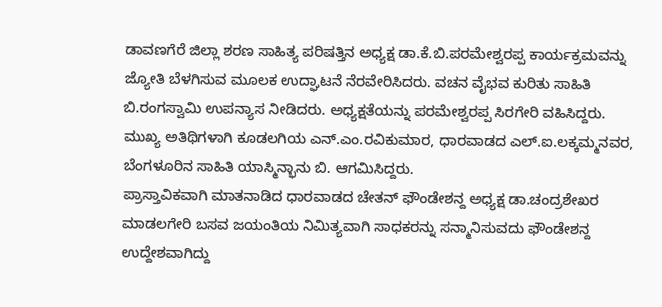ಡಾವಣಗೆರೆ ಜಿಲ್ಲಾ ಶರಣ ಸಾಹಿತ್ಯ ಪರಿಷತ್ತಿನ ಅಧ್ಯಕ್ಷ ಡಾ.ಕೆ.ಬಿ.ಪರಮೇಶ್ವರಪ್ಪ ಕಾರ್ಯಕ್ರಮವನ್ನು ಜ್ಯೋತಿ ಬೆಳಗಿಸುವ ಮೂಲಕ ಉದ್ಘಾಟನೆ ನೆರವೇರಿಸಿದರು. ವಚನ ವೈಭವ ಕುರಿತು ಸಾಹಿತಿ ಬಿ.ರಂಗಸ್ವಾಮಿ ಉಪನ್ಯಾಸ ನೀಡಿದರು. ಅಧ್ಯಕ್ಷತೆಯನ್ನು ಪರಮೇಶ್ವರಪ್ಪ ಸಿರಗೇರಿ ವಹಿಸಿದ್ದರು.
ಮುಖ್ಯ ಅತಿಥಿಗಳಾಗಿ ಕೂಡಲಗಿಯ ಎನ್.ಎಂ.ರವಿಕುಮಾರ, ಧಾರವಾಡದ ಎಲ್.ಐ.ಲಕ್ಕಮ್ಮನವರ, ಬೆಂಗಳೂರಿನ ಸಾಹಿತಿ ಯಾಸ್ಮಿನ್ಭಾನು ಬಿ. ಆಗಮಿಸಿದ್ದರು.
ಪ್ರಾಸ್ತಾವಿಕವಾಗಿ ಮಾತನಾಡಿದ ಧಾರವಾಡದ ಚೇತನ್ ಫೌಂಡೇಶನ್ದ ಅಧ್ಯಕ್ಷ ಡಾ.ಚಂದ್ರಶೇಖರ ಮಾಡಲಗೇರಿ ಬಸವ ಜಯಂತಿಯ ನಿಮಿತ್ಯವಾಗಿ ಸಾಧಕರನ್ನು ಸನ್ಮಾನಿಸುವದು ಫೌಂಡೇಶನ್ದ ಉದ್ದೇಶವಾಗಿದ್ದು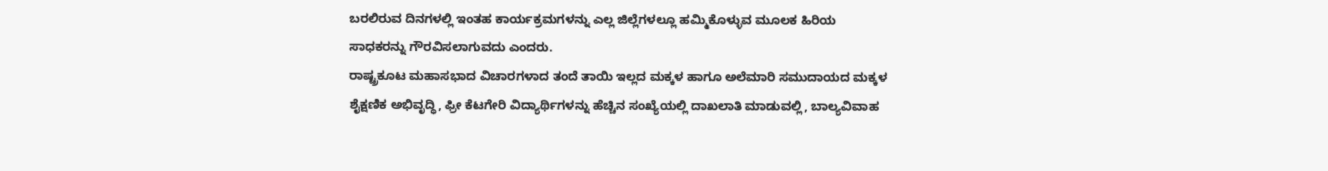ಬರಲಿರುವ ದಿನಗಳಲ್ಲಿ ಇಂತಹ ಕಾರ್ಯಕ್ರಮಗಳನ್ನು ಎಲ್ಲ ಜಿಲ್ಲೆಗಳಲ್ಲೂ ಹಮ್ಮಿಕೊಳ್ಳುವ ಮೂಲಕ ಹಿರಿಯ ಸಾಧಕರನ್ನು ಗೌರವಿಸಲಾಗುವದು ಎಂದರು.
ರಾಷ್ಟ್ರಕೂಟ ಮಹಾಸಭಾದ ವಿಚಾರಗಳಾದ ತಂದೆ ತಾಯಿ ಇಲ್ಲದ ಮಕ್ಕಳ ಹಾಗೂ ಅಲೆಮಾರಿ ಸಮುದಾಯದ ಮಕ್ಕಳ ಶೈಕ್ಷಣಿಕ ಅಭಿವೃದ್ಧಿ, ಫ್ರೀ ಕೆಟಗೇರಿ ವಿದ್ಯಾರ್ಥಿಗಳನ್ನು ಹೆಚ್ಚಿನ ಸಂಖ್ಯೆಯಲ್ಲಿ ದಾಖಲಾತಿ ಮಾಡುವಲ್ಲಿ, ಬಾಲ್ಯವಿವಾಹ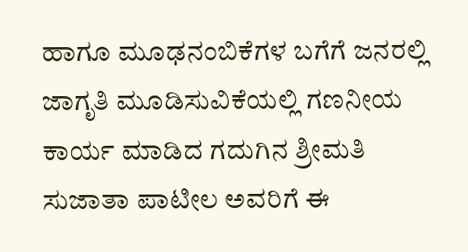ಹಾಗೂ ಮೂಢನಂಬಿಕೆಗಳ ಬಗೆಗೆ ಜನರಲ್ಲಿ ಜಾಗೃತಿ ಮೂಡಿಸುವಿಕೆಯಲ್ಲಿ ಗಣನೀಯ ಕಾರ್ಯ ಮಾಡಿದ ಗದುಗಿನ ಶ್ರೀಮತಿ ಸುಜಾತಾ ಪಾಟೀಲ ಅವರಿಗೆ ಈ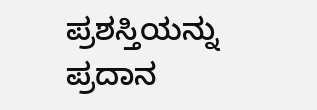ಪ್ರಶಸ್ತಿಯನ್ನು ಪ್ರದಾನ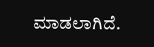ಮಾಡಲಾಗಿದೆ.